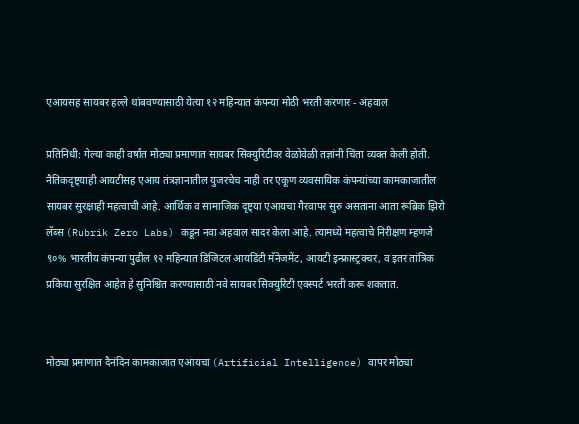एआयसह सायबर हल्ले थांबवण्यासाठी येत्या १२ महिन्यात कंपन्या मोठी भरती करणार - अहवाल

प्रतिनिधी: गेल्या काही वर्षांत मोठ्या प्रमाणात सायबर सिक्युरिटीवर वेळोवेळी तज्ञांनी चिंता व्यक्त केली होती. नैतिकदृष्ट्याही आयटीसह एआय तंत्रज्ञानातील युजरचेच नाही तर एकूण व्यवसायिक कंपन्यांच्या कामकाजातील सायबर सुरक्षाही महत्वाची आहे. आर्थिक व सामाजिक दृष्ट्या एआयचा गैरवापर सुरु असताना आता रूब्रिक झिरो लॅब्स (Rubrik Zero Labs) कडून नवा अहवाल सादर केला आहे. त्यामध्ये महत्वाचे निरीक्षण म्हणजे ९०% भारतीय कंपन्या पुढील १२ महिन्यात डिजिटल आयडिंटी मॅनेजमेंट, आयटी इन्फ्रास्ट्रक्चर, व इतर तांत्रिक प्रकिया सुरक्षित आहेत हे सुनिश्चित करण्यासाठी नवे सायबर सिक्युरिटी एक्स्पर्ट भरती करू शकतात.


मोठ्या प्रमाणात दैनंदिन कामकाजात एआयचा (Artificial Intelligence) वापर मोठ्या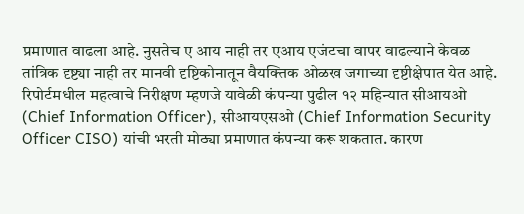प्रमाणात वाढला आहे. नुसतेच ए आय नाही तर एआय एजंटचा वापर वाढल्याने केवळ तांत्रिक दृष्ट्या नाही तर मानवी दृष्टिकोनातून वैयक्तिक ओळख जगाच्या दृष्टीक्षेपात येत आहे. रिपोर्टमधील महत्वाचे निरीक्षण म्हणजे यावेळी कंपन्या पुढील १२ महिन्यात सीआयओ (Chief Information Officer), सीआयएसओ (Chief Information Security Officer CISO) यांची भरती मोठ्या प्रमाणात कंपन्या करू शकतात. कारण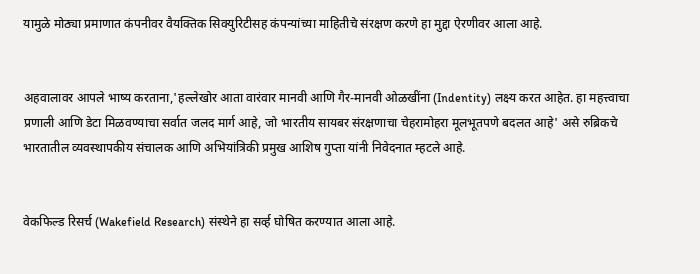यामुळे मोठ्या प्रमाणात कंपनीवर वैयक्तिक सिक्युरिटीसह कंपन्यांच्या माहितीचे संरक्षण करणे हा मुद्दा ऐरणीवर आला आहे.


अहवालावर आपले भाष्य करताना,'हल्लेखोर आता वारंवार मानवी आणि गैर-मानवी ओळखींना (Indentity) लक्ष्य करत आहेत. हा महत्त्वाचा प्रणाली आणि डेटा मिळवण्याचा सर्वात जलद मार्ग आहे, जो भारतीय सायबर संरक्षणाचा चेहरामोहरा मूलभूतपणे बदलत आहे' असे रुब्रिकचे भारतातील व्यवस्थापकीय संचालक आणि अभियांत्रिकी प्रमुख आशिष गुप्ता यांनी निवेदनात म्हटले आहे.


वेकफिल्ड रिसर्च (Wakefield Research) संस्थेने हा सर्व्ह घोषित करण्यात आला आहे.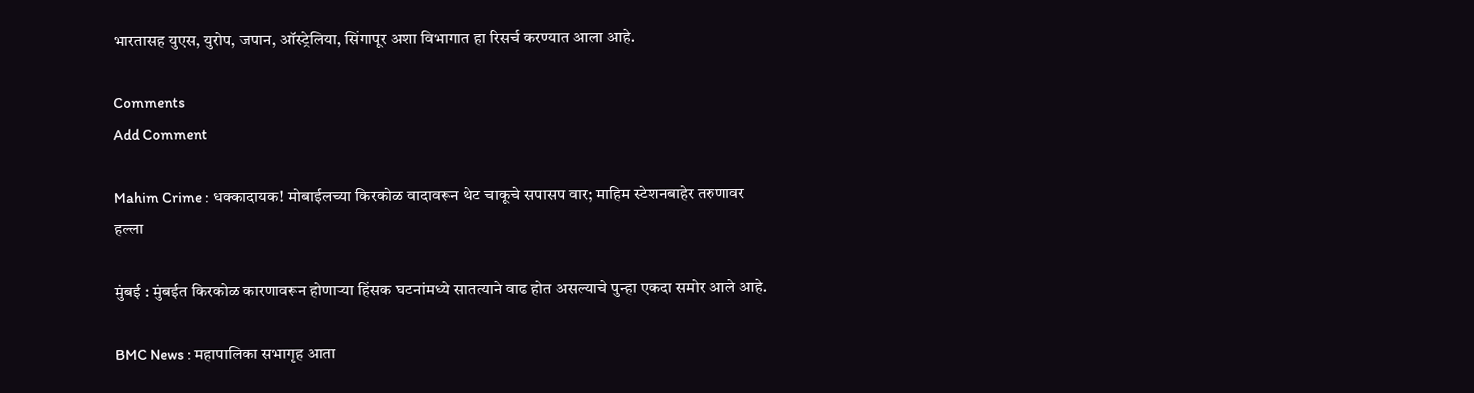भारतासह युएस, युरोप, जपान, ऑस्ट्रेलिया, सिंगापूर अशा विभागात हा रिसर्च करण्यात आला आहे.

Comments
Add Comment

Mahim Crime : धक्कादायक! मोबाईलच्या किरकोळ वादावरून थेट चाकूचे सपासप वार; माहिम स्टेशनबाहेर तरुणावर हल्ला

मुंबई : मुंबईत किरकोळ कारणावरून होणाऱ्या हिंसक घटनांमध्ये सातत्याने वाढ होत असल्याचे पुन्हा एकदा समोर आले आहे.

BMC News : महापालिका सभागृह आता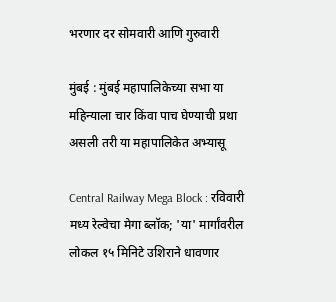भरणार दर सोमवारी आणि गुरुवारी

मुंबई : मुंबई महापालिकेच्या सभा या महिन्याला चार किंवा पाच घेण्याची प्रथा असली तरी या महापालिकेत अभ्यासू

Central Railway Mega Block : रविवारी मध्य रेल्वेचा मेगा ब्लॉक; 'या' मार्गांवरील लोकल १५ मिनिटे उशिराने धावणार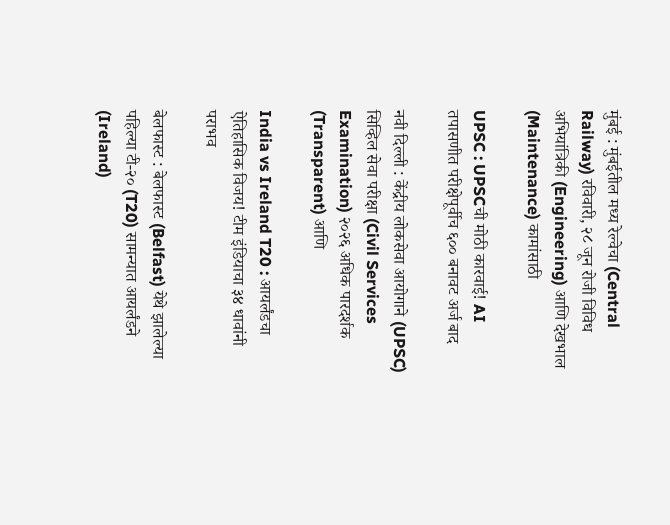मुंबई : मुंबईतील मध्य रेल्वेचा (Central Railway) रविवारी, २८ जून रोजी विविध अभियांत्रिकी (Engineering) आणि देखभाल (Maintenance) कामांसाठी

UPSC : UPSCची मोठी कारवाई! AI तपासणीत परीक्षेपूर्वीच ६०० बनावट अर्ज बाद

नवी दिल्ली : केंद्रीय लोकसेवा आयोगाने (UPSC) सिव्हिल सेवा परीक्षा (Civil Services Examination) २०२६ अधिक पारदर्शक (Transparent) आणि

India vs Ireland T20 : आयर्लंडचा ऐतिहासिक विजय! टीम इंडियाचा ३४ धावांनी पराभव

बेलफास्ट : बेलफास्ट (Belfast) येथे झालेल्या पहिल्या टी-२० (T20) सामन्यात आयर्लंडने (Ireland)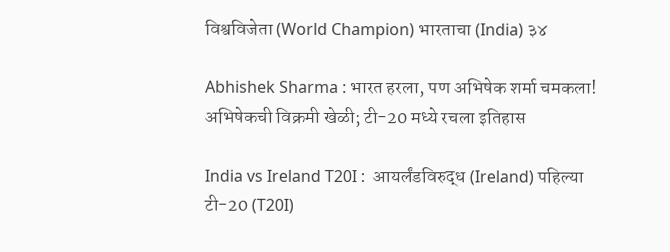विश्वविजेता (World Champion) भारताचा (India) ३४

Abhishek Sharma : भारत हरला, पण अभिषेक शर्मा चमकला! अभिषेकची विक्रमी खेळी; टी-20 मध्ये रचला इतिहास

India vs Ireland T20I :  आयर्लंडविरुद्ध (Ireland) पहिल्या टी-20 (T20I)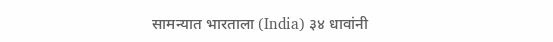सामन्यात भारताला (India) ३४ धावांनी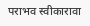पराभव स्वीकारावा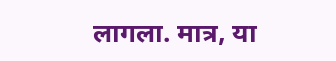लागला. मात्र, या